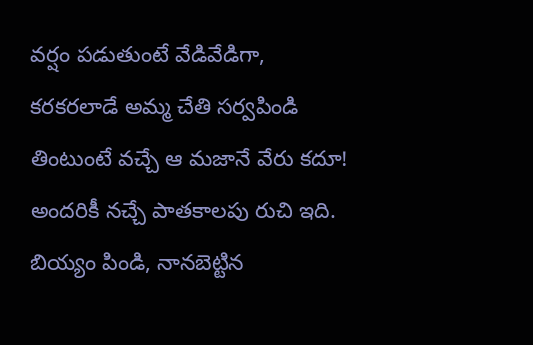వర్షం పడుతుంటే వేడివేడిగా, కరకరలాడే అమ్మ చేతి సర్వపిండి తింటుంటే వచ్చే ఆ మజానే వేరు కదూ! అందరికీ నచ్చే పాతకాలపు రుచి ఇది.
బియ్యం పిండి, నానబెట్టిన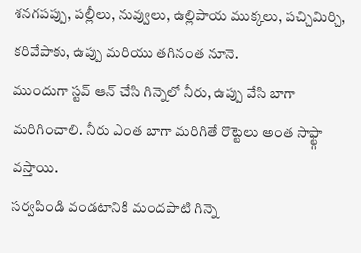శనగపప్పు, పల్లీలు, నువ్వులు, ఉల్లిపాయ ముక్కలు, పచ్చిమిర్చి, కరివేపాకు, ఉప్పు మరియు తగినంత నూనె.
ముందుగా స్టవ్ ఆన్ చేసి గిన్నెలో నీరు, ఉప్పు వేసి బాగా మరిగించాలి. నీరు ఎంత బాగా మరిగితే రొట్టెలు అంత సాఫ్ట్గా వస్తాయి.
సర్వపిండి వండటానికి మందపాటి గిన్నె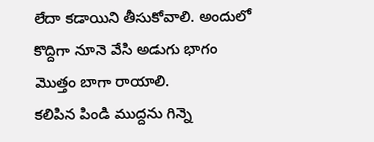లేదా కడాయిని తీసుకోవాలి. అందులో కొద్దిగా నూనె వేసి అడుగు భాగం మొత్తం బాగా రాయాలి.
కలిపిన పిండి ముద్దను గిన్నె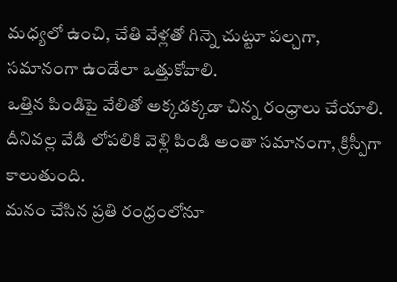మధ్యలో ఉంచి, చేతి వేళ్లతో గిన్నె చుట్టూ పల్చగా, సమానంగా ఉండేలా ఒత్తుకోవాలి.
ఒత్తిన పిండిపై వేలితో అక్కడక్కడా చిన్న రంధ్రాలు చేయాలి. దీనివల్ల వేడి లోపలికి వెళ్లి పిండి అంతా సమానంగా, క్రిస్పీగా కాలుతుంది.
మనం చేసిన ప్రతి రంధ్రంలోనూ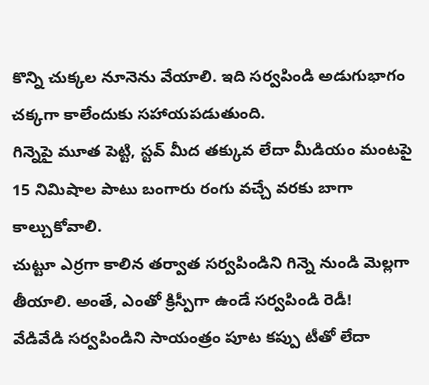కొన్ని చుక్కల నూనెను వేయాలి. ఇది సర్వపిండి అడుగుభాగం చక్కగా కాలేందుకు సహాయపడుతుంది.
గిన్నెపై మూత పెట్టి, స్టవ్ మీద తక్కువ లేదా మీడియం మంటపై 15 నిమిషాల పాటు బంగారు రంగు వచ్చే వరకు బాగా కాల్చుకోవాలి.
చుట్టూ ఎర్రగా కాలిన తర్వాత సర్వపిండిని గిన్నె నుండి మెల్లగా తీయాలి. అంతే, ఎంతో క్రిస్పీగా ఉండే సర్వపిండి రెడీ!
వేడివేడి సర్వపిండిని సాయంత్రం పూట కప్పు టీతో లేదా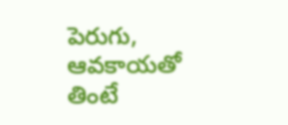పెరుగు, ఆవకాయతో తింటే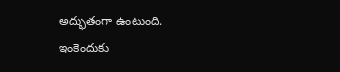అద్భుతంగా ఉంటుంది. ఇంకెందుకు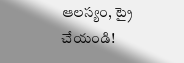ఆలస్యం, ట్రై చేయండి!